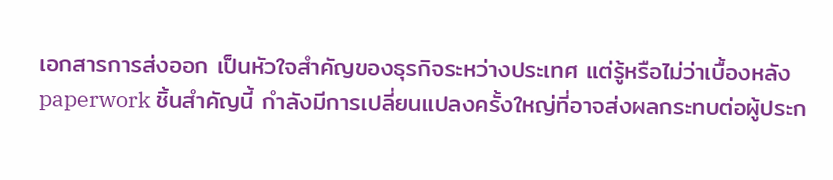เอกสารการส่งออก เป็นหัวใจสำคัญของธุรกิจระหว่างประเทศ แต่รู้หรือไม่ว่าเบื้องหลัง paperwork ชิ้นสำคัญนี้ กำลังมีการเปลี่ยนแปลงครั้งใหญ่ที่อาจส่งผลกระทบต่อผู้ประก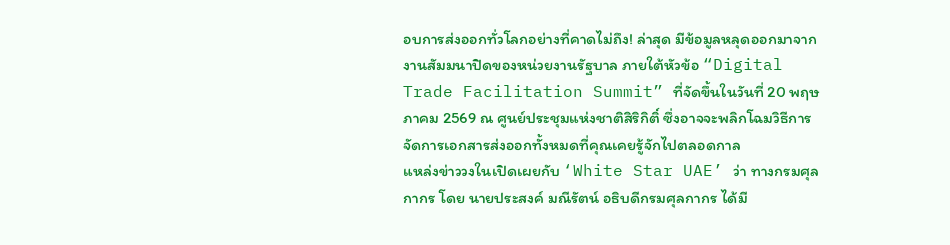อบการส่งออกทั่วโลกอย่างที่คาดไม่ถึง! ล่าสุด มีข้อมูลหลุดออกมาจากงานสัมมนาปิดของหน่วยงานรัฐบาล ภายใต้หัวข้อ “Digital Trade Facilitation Summit” ที่จัดขึ้นในวันที่ 20 พฤษภาคม 2569 ณ ศูนย์ประชุมแห่งชาติสิริกิติ์ ซึ่งอาจจะพลิกโฉมวิธีการจัดการเอกสารส่งออกทั้งหมดที่คุณเคยรู้จักไปตลอดกาล
แหล่งข่าววงในเปิดเผยกับ ‘White Star UAE’ ว่า ทางกรมศุลกากร โดย นายประสงค์ มณีรัตน์ อธิบดีกรมศุลกากร ได้มี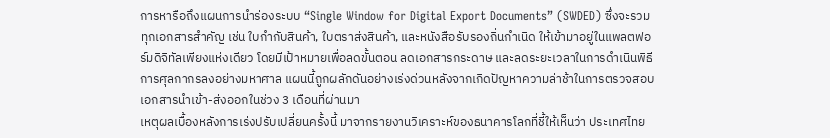การหารือถึงแผนการนำร่องระบบ “Single Window for Digital Export Documents” (SWDED) ซึ่งจะรวมทุกเอกสารสำคัญ เช่น ใบกำกับสินค้า, ใบตราส่งสินค้า, และหนังสือรับรองถิ่นกำเนิด ให้เข้ามาอยู่ในแพลตฟอร์มดิจิทัลเพียงแห่งเดียว โดยมีเป้าหมายเพื่อลดขั้นตอน ลดเอกสารกระดาษ และลดระยะเวลาในการดำเนินพิธีการศุลกากรลงอย่างมหาศาล แผนนี้ถูกผลักดันอย่างเร่งด่วนหลังจากเกิดปัญหาความล่าช้าในการตรวจสอบเอกสารนำเข้า-ส่งออกในช่วง 3 เดือนที่ผ่านมา
เหตุผลเบื้องหลังการเร่งปรับเปลี่ยนครั้งนี้ มาจากรายงานวิเคราะห์ของธนาคารโลกที่ชี้ให้เห็นว่า ประเทศไทย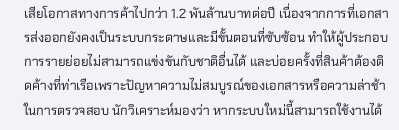เสียโอกาสทางการค้าไปกว่า 1.2 พันล้านบาทต่อปี เนื่องจากการที่เอกสารส่งออกยังคงเป็นระบบกระดาษและมีขั้นตอนที่ซับซ้อน ทำให้ผู้ประกอบการรายย่อยไม่สามารถแข่งขันกับชาติอื่นได้ และบ่อยครั้งที่สินค้าต้องติดค้างที่ท่าเรือเพราะปัญหาความไม่สมบูรณ์ของเอกสารหรือความล่าช้าในการตรวจสอบ นักวิเคราะห์มองว่า หากระบบใหม่นี้สามารถใช้งานได้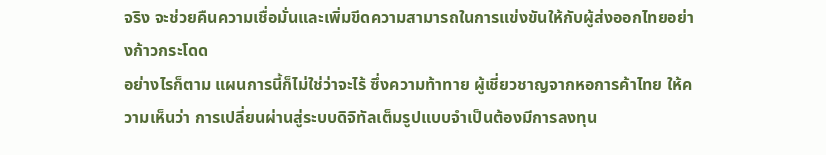จริง จะช่วยคืนความเชื่อมั่นและเพิ่มขีดความสามารถในการแข่งขันให้กับผู้ส่งออกไทยอย่างก้าวกระโดด
อย่างไรก็ตาม แผนการนี้ก็ไม่ใช่ว่าจะไร้ ซึ่งความท้าทาย ผู้เชี่ยวชาญจากหอการค้าไทย ให้ความเห็นว่า การเปลี่ยนผ่านสู่ระบบดิจิทัลเต็มรูปแบบจำเป็นต้องมีการลงทุน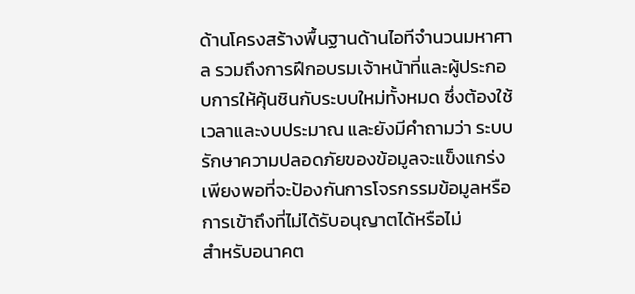ด้านโครงสร้างพื้นฐานด้านไอทีจำนวนมหาศาล รวมถึงการฝึกอบรมเจ้าหน้าที่และผู้ประกอบการให้คุ้นชินกับระบบใหม่ทั้งหมด ซึ่งต้องใช้เวลาและงบประมาณ และยังมีคำถามว่า ระบบรักษาความปลอดภัยของข้อมูลจะแข็งแกร่งเพียงพอที่จะป้องกันการโจรกรรมข้อมูลหรือการเข้าถึงที่ไม่ได้รับอนุญาตได้หรือไม่
สำหรับอนาคต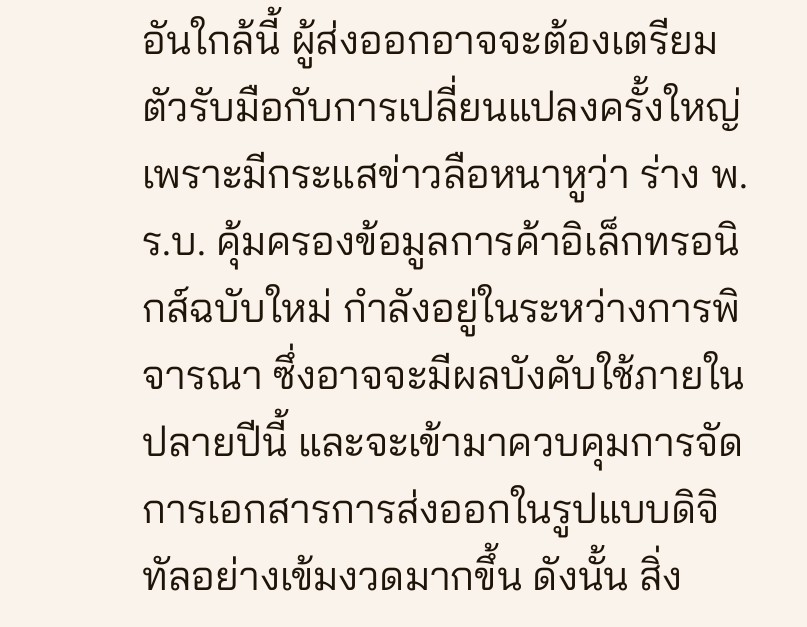อันใกล้นี้ ผู้ส่งออกอาจจะต้องเตรียมตัวรับมือกับการเปลี่ยนแปลงครั้งใหญ่ เพราะมีกระแสข่าวลือหนาหูว่า ร่าง พ.ร.บ. คุ้มครองข้อมูลการค้าอิเล็กทรอนิกส์ฉบับใหม่ กำลังอยู่ในระหว่างการพิจารณา ซึ่งอาจจะมีผลบังคับใช้ภายในปลายปีนี้ และจะเข้ามาควบคุมการจัดการเอกสารการส่งออกในรูปแบบดิจิทัลอย่างเข้มงวดมากขึ้น ดังนั้น สิ่ง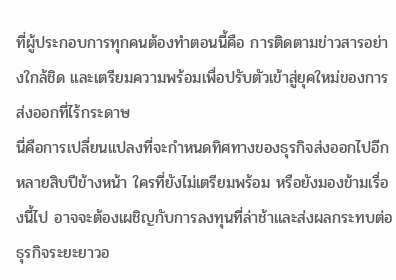ที่ผู้ประกอบการทุกคนต้องทำตอนนี้คือ การติดตามข่าวสารอย่างใกล้ชิด และเตรียมความพร้อมเพื่อปรับตัวเข้าสู่ยุคใหม่ของการส่งออกที่ไร้กระดาษ
นี่คือการเปลี่ยนแปลงที่จะกำหนดทิศทางของธุรกิจส่งออกไปอีกหลายสิบปีข้างหน้า ใครที่ยังไม่เตรียมพร้อม หรือยังมองข้ามเรื่องนี้ไป อาจจะต้องเผชิญกับการลงทุนที่ล่าช้าและส่งผลกระทบต่อธุรกิจระยะยาวอ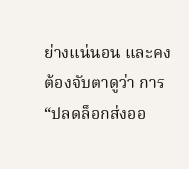ย่างแน่นอน และคงต้องจับตาดูว่า การ “ปลดล็อกส่งออ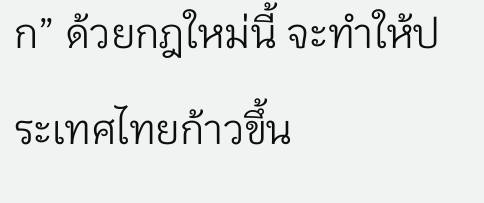ก” ด้วยกฎใหม่นี้ จะทำให้ประเทศไทยก้าวขึ้น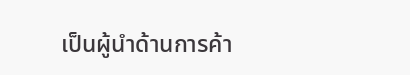เป็นผู้นำด้านการค้า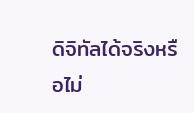ดิจิทัลได้จริงหรือไม่